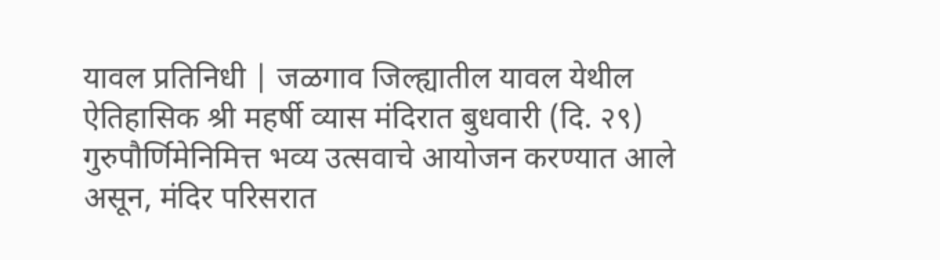यावल प्रतिनिधी | जळगाव जिल्ह्यातील यावल येथील ऐतिहासिक श्री महर्षी व्यास मंदिरात बुधवारी (दि. २९) गुरुपौर्णिमेनिमित्त भव्य उत्सवाचे आयोजन करण्यात आले असून, मंदिर परिसरात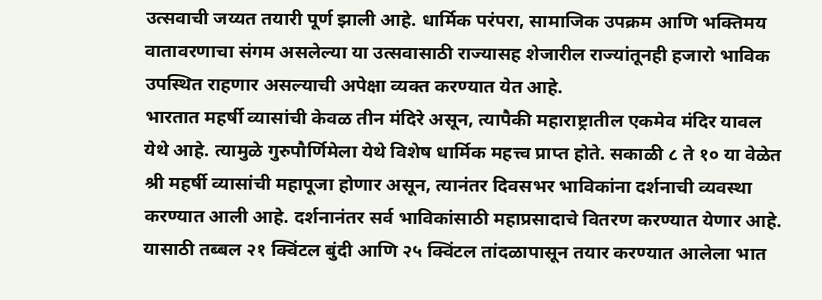उत्सवाची जय्यत तयारी पूर्ण झाली आहे. धार्मिक परंपरा, सामाजिक उपक्रम आणि भक्तिमय वातावरणाचा संगम असलेल्या या उत्सवासाठी राज्यासह शेजारील राज्यांतूनही हजारो भाविक उपस्थित राहणार असल्याची अपेक्षा व्यक्त करण्यात येत आहे.
भारतात महर्षी व्यासांची केवळ तीन मंदिरे असून, त्यापैकी महाराष्ट्रातील एकमेव मंदिर यावल येथे आहे. त्यामुळे गुरुपौर्णिमेला येथे विशेष धार्मिक महत्त्व प्राप्त होते. सकाळी ८ ते १० या वेळेत श्री महर्षी व्यासांची महापूजा होणार असून, त्यानंतर दिवसभर भाविकांना दर्शनाची व्यवस्था करण्यात आली आहे. दर्शनानंतर सर्व भाविकांसाठी महाप्रसादाचे वितरण करण्यात येणार आहे.
यासाठी तब्बल २१ क्विंटल बुंदी आणि २५ क्विंटल तांदळापासून तयार करण्यात आलेला भात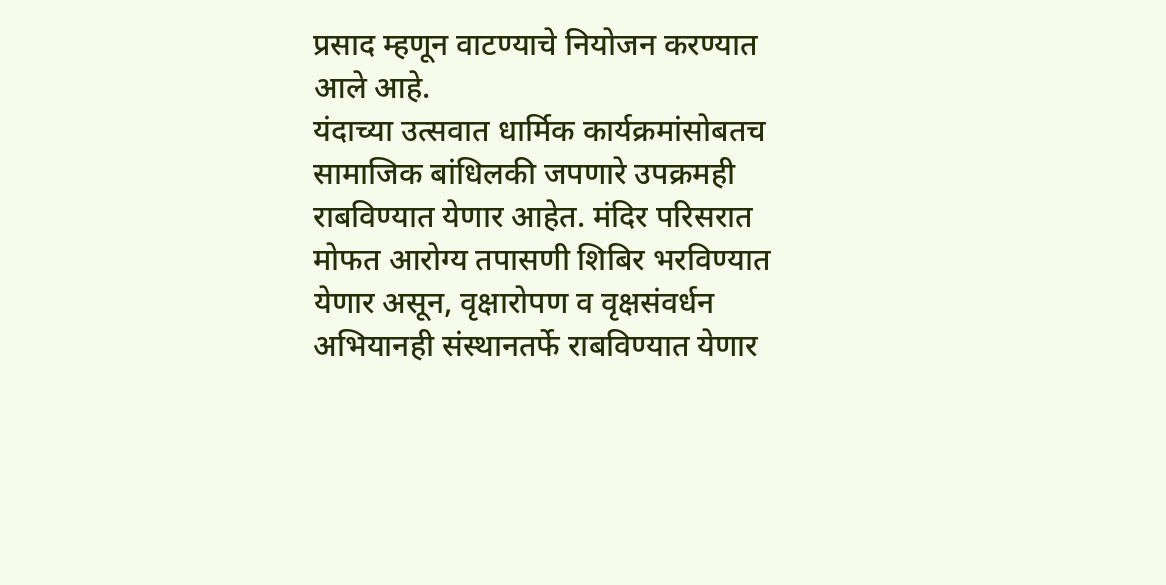प्रसाद म्हणून वाटण्याचे नियोजन करण्यात आले आहे.
यंदाच्या उत्सवात धार्मिक कार्यक्रमांसोबतच सामाजिक बांधिलकी जपणारे उपक्रमही राबविण्यात येणार आहेत. मंदिर परिसरात मोफत आरोग्य तपासणी शिबिर भरविण्यात येणार असून, वृक्षारोपण व वृक्षसंवर्धन अभियानही संस्थानतर्फे राबविण्यात येणार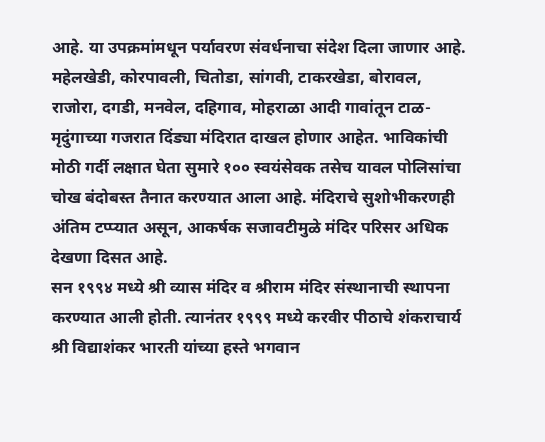आहे. या उपक्रमांमधून पर्यावरण संवर्धनाचा संदेश दिला जाणार आहे.
महेलखेडी, कोरपावली, चितोडा, सांगवी, टाकरखेडा, बोरावल, राजोरा, दगडी, मनवेल, दहिगाव, मोहराळा आदी गावांतून टाळ-मृदुंगाच्या गजरात दिंड्या मंदिरात दाखल होणार आहेत. भाविकांची मोठी गर्दी लक्षात घेता सुमारे १०० स्वयंसेवक तसेच यावल पोलिसांचा चोख बंदोबस्त तैनात करण्यात आला आहे. मंदिराचे सुशोभीकरणही अंतिम टप्प्यात असून, आकर्षक सजावटीमुळे मंदिर परिसर अधिक देखणा दिसत आहे.
सन १९९४ मध्ये श्री व्यास मंदिर व श्रीराम मंदिर संस्थानाची स्थापना करण्यात आली होती. त्यानंतर १९९९ मध्ये करवीर पीठाचे शंकराचार्य श्री विद्याशंकर भारती यांच्या हस्ते भगवान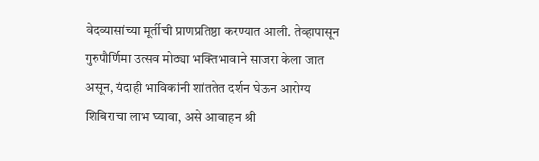वेदव्यासांच्या मूर्तीची प्राणप्रतिष्ठा करण्यात आली. तेव्हापासून गुरुपौर्णिमा उत्सव मोठ्या भक्तिभावाने साजरा केला जात असून, यंदाही भाविकांनी शांततेत दर्शन घेऊन आरोग्य शिबिराचा लाभ घ्यावा, असे आवाहन श्री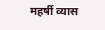महर्षी व्यास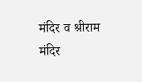मंदिर व श्रीराम मंदिर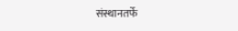संस्थानतर्फे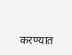करण्यात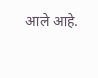आले आहे.